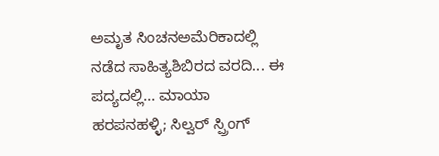ಅಮೃತ ಸಿಂಚನಅಮೆರಿಕಾದಲ್ಲಿ ನಡೆದ ಸಾಹಿತ್ಯಶಿಬಿರದ ವರದಿ... ಈ ಪದ್ಯದಲ್ಲಿ... ಮಾಯಾ ಹರಪನಹಳ್ಳಿ; ಸಿಲ್ವರ್‌ ಸ್ಪ್ರಿಂಗ್‌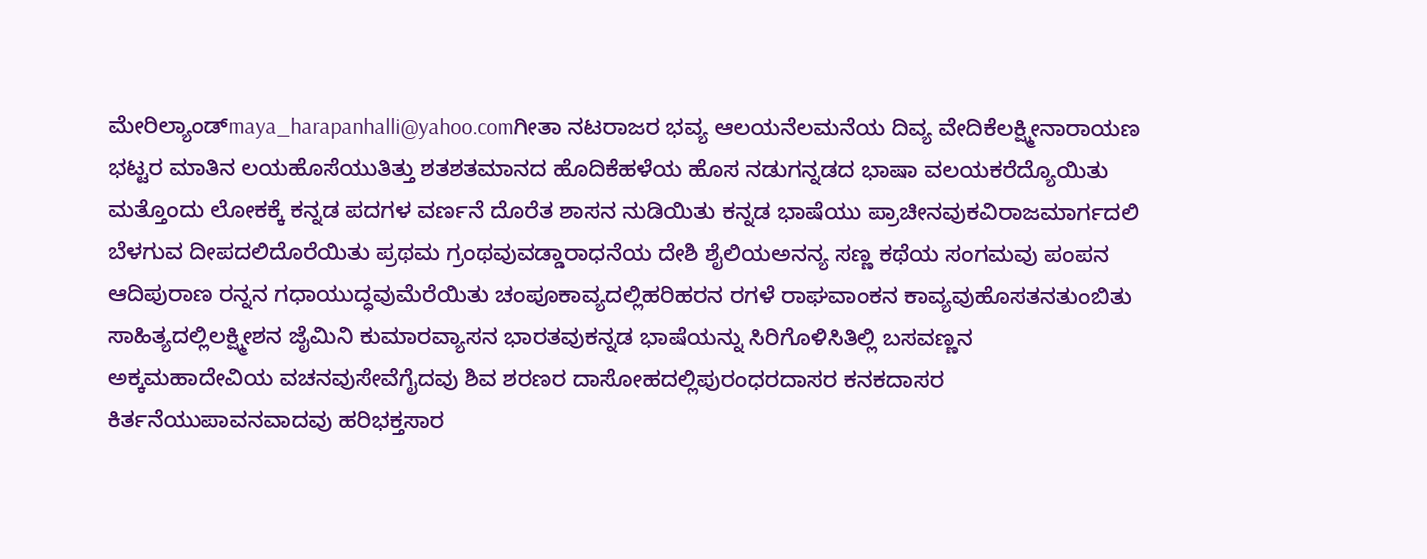ಮೇರಿಲ್ಯಾಂಡ್‌maya_harapanhalli@yahoo.comಗೀತಾ ನಟರಾಜರ ಭವ್ಯ ಆಲಯನೆಲಮನೆಯ ದಿವ್ಯ ವೇದಿಕೆಲಕ್ಷ್ಮೀನಾರಾಯಣ ಭಟ್ಟರ ಮಾತಿನ ಲಯಹೊಸೆಯುತಿತ್ತು ಶತಶತಮಾನದ ಹೊದಿಕೆಹಳೆಯ ಹೊಸ ನಡುಗನ್ನಡದ ಭಾಷಾ ವಲಯಕರೆದ್ಯೊಯಿತು ಮತ್ತೊಂದು ಲೋಕಕ್ಕೆ ಕನ್ನಡ ಪದಗಳ ವರ್ಣನೆ ದೊರೆತ ಶಾಸನ ನುಡಿಯಿತು ಕನ್ನಡ ಭಾಷೆಯು ಪ್ರಾಚೀನವುಕವಿರಾಜಮಾರ್ಗದಲಿ ಬೆಳಗುವ ದೀಪದಲಿದೊರೆಯಿತು ಪ್ರಥಮ ಗ್ರಂಥವುವಡ್ಡಾರಾಧನೆಯ ದೇಶಿ ಶೈಲಿಯಅನನ್ಯ ಸಣ್ಣ ಕಥೆಯ ಸಂಗಮವು ಪಂಪನ ಆದಿಪುರಾಣ ರನ್ನನ ಗಧಾಯುದ್ಧವುಮೆರೆಯಿತು ಚಂಪೂಕಾವ್ಯದಲ್ಲಿಹರಿಹರನ ರಗಳೆ ರಾಘವಾಂಕನ ಕಾವ್ಯವುಹೊಸತನತುಂಬಿತು ಸಾಹಿತ್ಯದಲ್ಲಿಲಕ್ಷ್ಮೀಶನ ಜೈಮಿನಿ ಕುಮಾರವ್ಯಾಸನ ಭಾರತವುಕನ್ನಡ ಭಾಷೆಯನ್ನು ಸಿರಿಗೊಳಿಸಿತಿಲ್ಲಿ ಬಸವಣ್ಣನ ಅಕ್ಕಮಹಾದೇವಿಯ ವಚನವುಸೇವೆಗೈದವು ಶಿವ ಶರಣರ ದಾಸೋಹದಲ್ಲಿಪುರಂಧರದಾಸರ ಕನಕದಾಸರ ಕಿರ್ತನೆಯುಪಾವನವಾದವು ಹರಿಭಕ್ತಸಾರ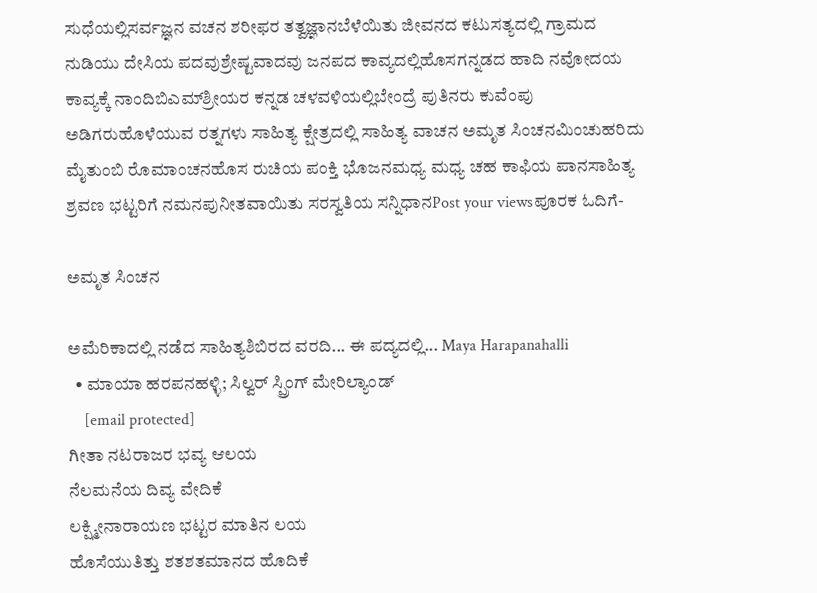ಸುಧೆಯಲ್ಲಿಸರ್ವಜ್ಞನ ವಚನ ಶರೀಫರ ತತ್ವಜ್ಞಾನಬೆಳೆಯಿತು ಜೀವನದ ಕಟುಸತ್ಯದಲ್ಲಿ ಗ್ರಾಮದ ನುಡಿಯು ದೇಸಿಯ ಪದವುಶ್ರೇಷ್ಟವಾದವು ಜನಪದ ಕಾವ್ಯದಲ್ಲಿಹೊಸಗನ್ನಡದ ಹಾದಿ ನವೋದಯ ಕಾವ್ಯಕ್ಕೆ ನಾಂದಿಬಿಎಮ್‌ಶ್ರೀಯರ ಕನ್ನಡ ಚಳವಳಿಯಲ್ಲಿಬೇಂದ್ರೆ ಪುತಿನರು ಕುವೆಂಪು ಅಡಿಗರುಹೊಳೆಯುವ ರತ್ನಗಳು ಸಾಹಿತ್ಯ ಕ್ಷೇತ್ರದಲ್ಲಿ ಸಾಹಿತ್ಯ ವಾಚನ ಅಮೃತ ಸಿಂಚನಮಿಂಚುಹರಿದು ಮೈತುಂಬಿ ರೊಮಾಂಚನಹೊಸ ರುಚಿಯ ಪಂಕ್ತಿ ಭೊಜನಮಧ್ಯ ಮಧ್ಯ ಚಹ ಕಾಫಿಯ ಪಾನಸಾಹಿತ್ಯ ಶ್ರವಣ ಭಟ್ಟರಿಗೆ ನಮನಪುನೀತವಾಯಿತು ಸರಸ್ವತಿಯ ಸನ್ನಿಧಾನPost your viewsಪೂರಕ ಓದಿಗೆ-

ಅಮೃತ ಸಿಂಚನ

ಅಮೆರಿಕಾದಲ್ಲಿ ನಡೆದ ಸಾಹಿತ್ಯಶಿಬಿರದ ವರದಿ... ಈ ಪದ್ಯದಲ್ಲಿ... Maya Harapanahalli
  • ಮಾಯಾ ಹರಪನಹಳ್ಳಿ; ಸಿಲ್ವರ್‌ ಸ್ಪ್ರಿಂಗ್‌ ಮೇರಿಲ್ಯಾಂಡ್‌
    [email protected]
ಗೀತಾ ನಟರಾಜರ ಭವ್ಯ ಆಲಯ
ನೆಲಮನೆಯ ದಿವ್ಯ ವೇದಿಕೆ
ಲಕ್ಷ್ಮೀನಾರಾಯಣ ಭಟ್ಟರ ಮಾತಿನ ಲಯ
ಹೊಸೆಯುತಿತ್ತು ಶತಶತಮಾನದ ಹೊದಿಕೆ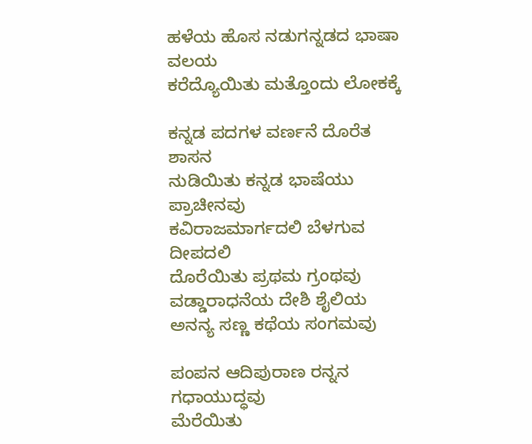ಹಳೆಯ ಹೊಸ ನಡುಗನ್ನಡದ ಭಾಷಾ ವಲಯ
ಕರೆದ್ಯೊಯಿತು ಮತ್ತೊಂದು ಲೋಕಕ್ಕೆ

ಕನ್ನಡ ಪದಗಳ ವರ್ಣನೆ ದೊರೆತ ಶಾಸನ
ನುಡಿಯಿತು ಕನ್ನಡ ಭಾಷೆಯು ಪ್ರಾಚೀನವು
ಕವಿರಾಜಮಾರ್ಗದಲಿ ಬೆಳಗುವ ದೀಪದಲಿ
ದೊರೆಯಿತು ಪ್ರಥಮ ಗ್ರಂಥವು
ವಡ್ಡಾರಾಧನೆಯ ದೇಶಿ ಶೈಲಿಯ
ಅನನ್ಯ ಸಣ್ಣ ಕಥೆಯ ಸಂಗಮವು

ಪಂಪನ ಆದಿಪುರಾಣ ರನ್ನನ ಗಧಾಯುದ್ಧವು
ಮೆರೆಯಿತು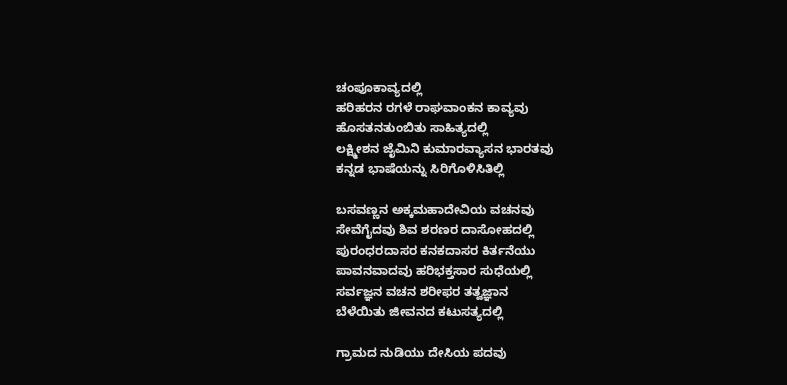ಚಂಪೂಕಾವ್ಯದಲ್ಲಿ
ಹರಿಹರನ ರಗಳೆ ರಾಘವಾಂಕನ ಕಾವ್ಯವು
ಹೊಸತನತುಂಬಿತು ಸಾಹಿತ್ಯದಲ್ಲಿ
ಲಕ್ಷ್ಮೀಶನ ಜೈಮಿನಿ ಕುಮಾರವ್ಯಾಸನ ಭಾರತವು
ಕನ್ನಡ ಭಾಷೆಯನ್ನು ಸಿರಿಗೊಳಿಸಿತಿಲ್ಲಿ

ಬಸವಣ್ಣನ ಅಕ್ಕಮಹಾದೇವಿಯ ವಚನವು
ಸೇವೆಗೈದವು ಶಿವ ಶರಣರ ದಾಸೋಹದಲ್ಲಿ
ಪುರಂಧರದಾಸರ ಕನಕದಾಸರ ಕಿರ್ತನೆಯು
ಪಾವನವಾದವು ಹರಿಭಕ್ತಸಾರ ಸುಧೆಯಲ್ಲಿ
ಸರ್ವಜ್ಞನ ವಚನ ಶರೀಫರ ತತ್ವಜ್ಞಾನ
ಬೆಳೆಯಿತು ಜೀವನದ ಕಟುಸತ್ಯದಲ್ಲಿ

ಗ್ರಾಮದ ನುಡಿಯು ದೇಸಿಯ ಪದವು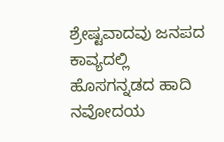ಶ್ರೇಷ್ಟವಾದವು ಜನಪದ ಕಾವ್ಯದಲ್ಲಿ
ಹೊಸಗನ್ನಡದ ಹಾದಿ ನವೋದಯ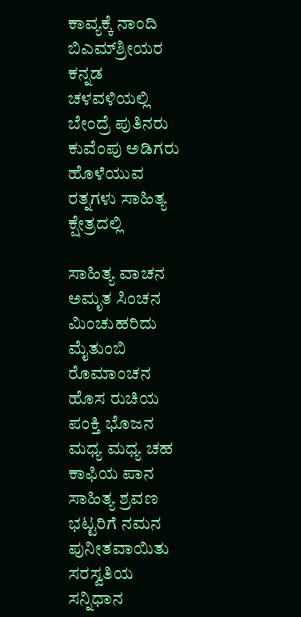ಕಾವ್ಯಕ್ಕೆ ನಾಂದಿ
ಬಿಎಮ್‌ಶ್ರೀಯರ ಕನ್ನಡ ಚಳವಳಿಯಲ್ಲಿ
ಬೇಂದ್ರೆ ಪುತಿನರು ಕುವೆಂಪು ಅಡಿಗರು
ಹೊಳೆಯುವ ರತ್ನಗಳು ಸಾಹಿತ್ಯ ಕ್ಷೇತ್ರದಲ್ಲಿ

ಸಾಹಿತ್ಯ ವಾಚನ ಅಮೃತ ಸಿಂಚನ
ಮಿಂಚುಹರಿದು ಮೈತುಂಬಿ ರೊಮಾಂಚನ
ಹೊಸ ರುಚಿಯ ಪಂಕ್ತಿ ಭೊಜನ
ಮಧ್ಯ ಮಧ್ಯ ಚಹ ಕಾಫಿಯ ಪಾನ
ಸಾಹಿತ್ಯ ಶ್ರವಣ ಭಟ್ಟರಿಗೆ ನಮನ
ಪುನೀತವಾಯಿತು ಸರಸ್ವತಿಯ ಸನ್ನಿಧಾನ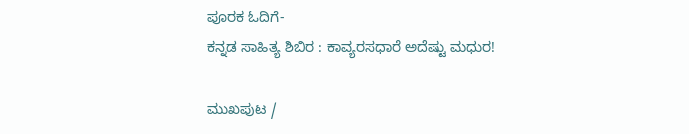ಪೂರಕ ಓದಿಗೆ-
ಕನ್ನಡ ಸಾಹಿತ್ಯ ಶಿಬಿರ : ಕಾವ್ಯರಸಧಾರೆ ಅದೆಷ್ಟು ಮಧುರ!

ಮುಖಪುಟ /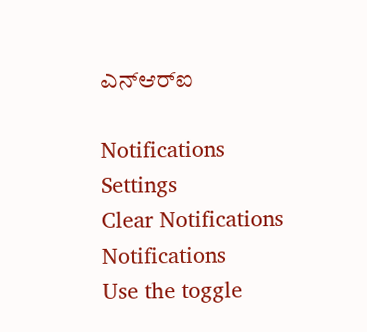ಎನ್‌ಆರ್‌ಐ

Notifications
Settings
Clear Notifications
Notifications
Use the toggle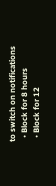to switch on notifications
  • Block for 8 hours
  • Block for 12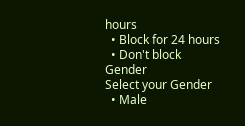hours
  • Block for 24 hours
  • Don't block
Gender
Select your Gender
  • Male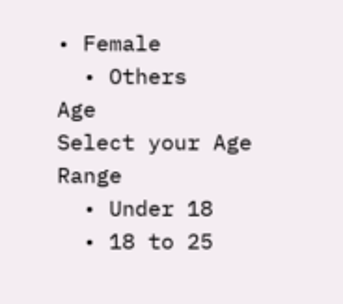• Female
  • Others
Age
Select your Age Range
  • Under 18
  • 18 to 25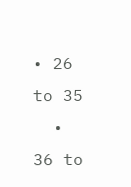• 26 to 35
  • 36 to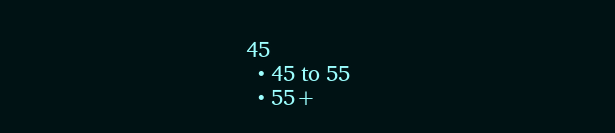45
  • 45 to 55
  • 55+